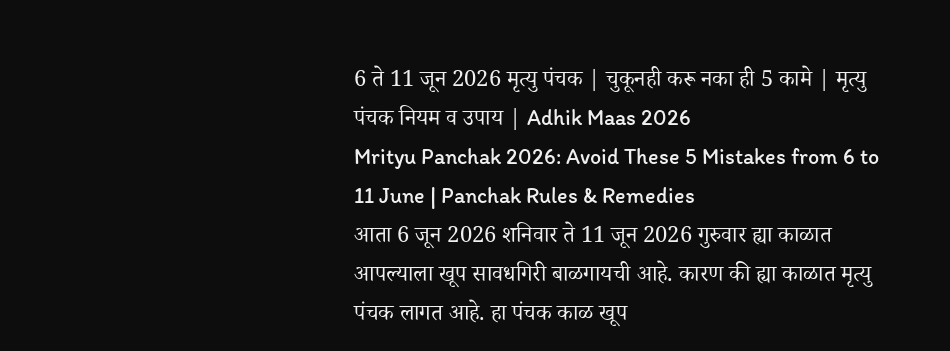6 ते 11 जून 2026 मृत्यु पंचक | चुकूनही करू नका ही 5 कामे | मृत्यु पंचक नियम व उपाय | Adhik Maas 2026
Mrityu Panchak 2026: Avoid These 5 Mistakes from 6 to 11 June | Panchak Rules & Remedies
आता 6 जून 2026 शनिवार ते 11 जून 2026 गुरुवार ह्या काळात आपल्याला खूप सावधगिरी बाळगायची आहे. कारण की ह्या काळात मृत्यु पंचक लागत आहे. हा पंचक काळ खूप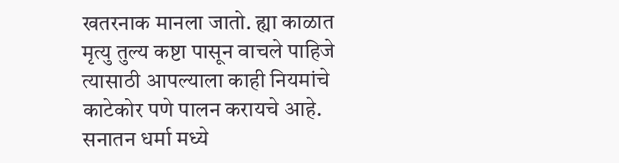खतरनाक मानला जातो. ह्या काळात मृत्यु तुल्य कष्टा पासून वाचले पाहिजे त्यासाठी आपल्याला काही नियमांचे काटेकोर पणे पालन करायचे आहे.
सनातन धर्मा मध्ये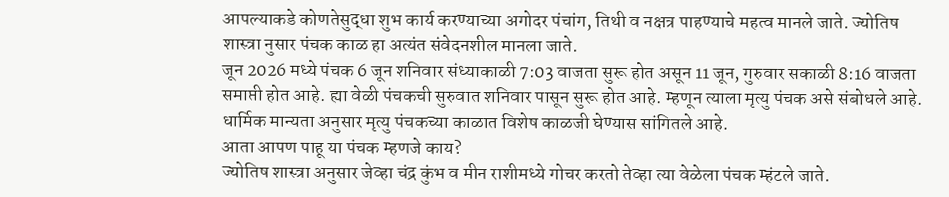आपल्याकडे कोणतेसुद्धा शुभ कार्य करण्याच्या अगोदर पंचांग, तिथी व नक्षत्र पाहण्याचे महत्व मानले जाते. ज्योतिष शास्त्रा नुसार पंचक काळ हा अत्यंत संवेदनशील मानला जाते.
जून 2026 मध्ये पंचक 6 जून शनिवार संध्याकाळी 7:03 वाजता सुरू होत असून 11 जून, गुरुवार सकाळी 8:16 वाजता समाप्ती होत आहे. ह्या वेळी पंचकची सुरुवात शनिवार पासून सुरू होत आहे. म्हणून त्याला मृत्यु पंचक असे संबोधले आहे. धार्मिक मान्यता अनुसार मृत्यु पंचकच्या काळात विशेष काळजी घेण्यास सांगितले आहे.
आता आपण पाहू या पंचक म्हणजे काय?
ज्योतिष शास्त्रा अनुसार जेव्हा चंद्र कुंभ व मीन राशीमध्ये गोचर करतो तेव्हा त्या वेळेला पंचक म्हंटले जाते.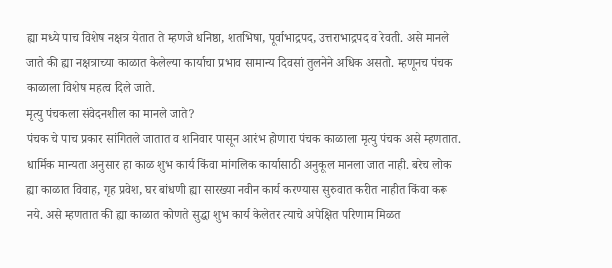ह्या मध्ये पाच विशेष नक्षत्र येतात ते म्हणजे धनिष्ठा, शतभिषा, पूर्वाभाद्रपद, उत्तराभाद्रपद व रेवती. असे मानले जाते की ह्या नक्षत्राच्या काळात केलेल्या कार्याचा प्रभाव सामान्य दिवसां तुलनेने अधिक असतो. म्हणूनच पंचक काळाला विशेष महत्व दिले जाते.
मृत्यु पंचकला संवेदनशील का मानले जाते?
पंचक चे पाच प्रकार सांगितले जातात व शनिवार पासून आरंभ होणारा पंचक काळाला मृत्यु पंचक असे म्हणतात. धार्मिक मान्यता अनुसार हा काळ शुभ कार्य किंवा मांगलिक कार्यासाठी अनुकूल मानला जात नाही. बरेच लोक ह्या काळात विवाह, गृह प्रवेश, घर बांधणी ह्या सारख्या नवीन कार्य करण्यास सुरुवात करीत नाहीत किंवा करू नये. असे म्हणतात की ह्या काळात कोणते सुद्धा शुभ कार्य केलेतर त्याचे अपेक्षित परिणाम मिळत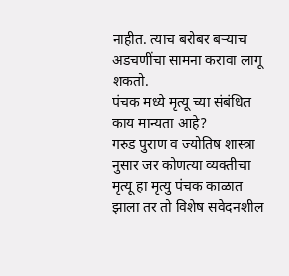नाहीत. त्याच बरोबर बऱ्याच अडचणींचा सामना करावा लागू शकतो.
पंचक मध्ये मृत्यू च्या संबंधित काय मान्यता आहे?
गरुड पुराण व ज्योतिष शास्त्रा नुसार जर कोणत्या व्यक्तीचा मृत्यू हा मृत्यु पंचक काळात झाला तर तो विशेष सवेदनशील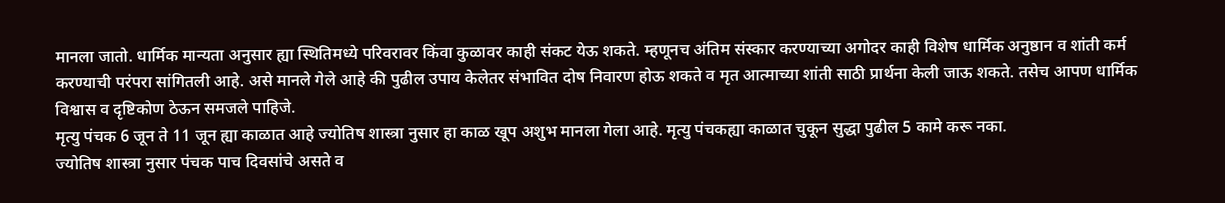मानला जातो. धार्मिक मान्यता अनुसार ह्या स्थितिमध्ये परिवरावर किंवा कुळावर काही संकट येऊ शकते. म्हणूनच अंतिम संस्कार करण्याच्या अगोदर काही विशेष धार्मिक अनुष्ठान व शांती कर्म करण्याची परंपरा सांगितली आहे. असे मानले गेले आहे की पुढील उपाय केलेतर संभावित दोष निवारण होऊ शकते व मृत आत्माच्या शांती साठी प्रार्थना केली जाऊ शकते. तसेच आपण धार्मिक विश्वास व दृष्टिकोण ठेऊन समजले पाहिजे.
मृत्यु पंचक 6 जून ते 11 जून ह्या काळात आहे ज्योतिष शास्त्रा नुसार हा काळ खूप अशुभ मानला गेला आहे. मृत्यु पंचकह्या काळात चुकून सुद्धा पुढील 5 कामे करू नका.
ज्योतिष शास्त्रा नुसार पंचक पाच दिवसांचे असते व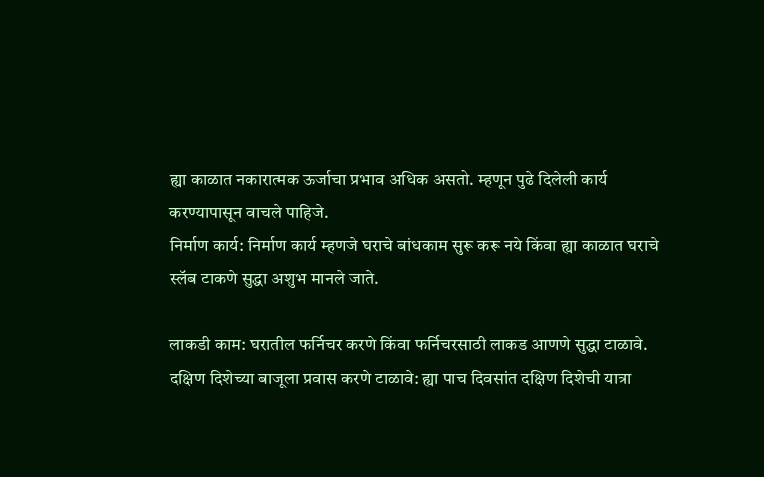ह्या काळात नकारात्मक ऊर्जाचा प्रभाव अधिक असतो. म्हणून पुढे दिलेली कार्य करण्यापासून वाचले पाहिजे.
निर्माण कार्य: निर्माण कार्य म्हणजे घराचे बांधकाम सुरू करू नये किंवा ह्या काळात घराचे स्लॅब टाकणे सुद्धा अशुभ मानले जाते.

लाकडी काम: घरातील फर्निचर करणे किंवा फर्निचरसाठी लाकड आणणे सुद्धा टाळावे.
दक्षिण दिशेच्या बाजूला प्रवास करणे टाळावे: ह्या पाच दिवसांत दक्षिण दिशेची यात्रा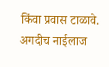किंवा प्रवास टाळावे. अगदीच नाईलाज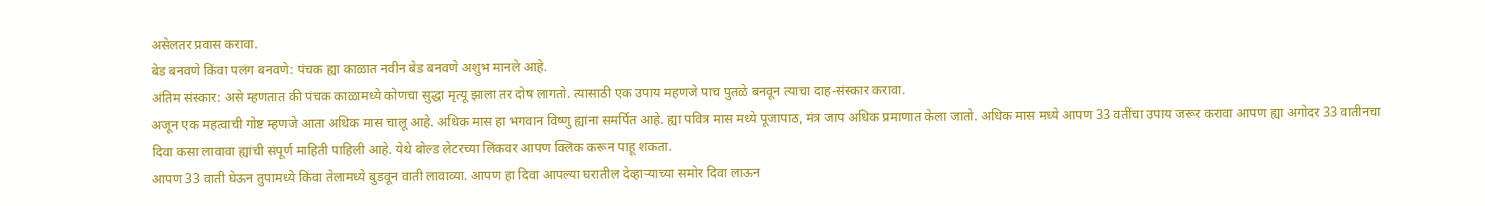असेलतर प्रवास करावा.
बेड बनवणे किंवा पलंग बनवणे: पंचक ह्या काळात नवीन बेड बनवणे अशुभ मानले आहे.
अंतिम संस्कार: असे म्हणतात की पंचक काळामध्ये कोणचा सुद्धा मृत्यू झाला तर दोष लागतो. त्यासाठी एक उपाय महणजे पाच पुतळे बनवून त्याचा दाह-संस्कार करावा.
अजून एक महत्वाची गोष्ट म्हणजे आता अधिक मास चालू आहे. अधिक मास हा भगवान विष्णु ह्यांना समर्पित आहे. ह्या पवित्र मास मध्ये पूजापाठ, मंत्र जाप अधिक प्रमाणात केला जातो. अधिक मास मध्ये आपण 33 वतींचा उपाय जरूर करावा आपण ह्या अगोदर 33 वातीनचा दिवा कसा लावावा ह्यांची संपूर्ण माहिती पाहिली आहे. येथे बोल्ड लेटरच्या लिंकवर आपण क्लिक करून पाहू शकता.
आपण 33 वाती घेऊन तुपामध्ये किंवा तेलामध्ये बुडवून वाती लावाव्या. आपण हा दिवा आपल्या घरातील देव्हाऱ्याच्या समोर दिवा लाऊन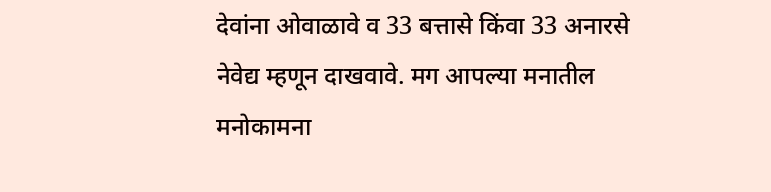देवांना ओवाळावे व 33 बत्तासे किंवा 33 अनारसे नेवेद्य म्हणून दाखवावे. मग आपल्या मनातील मनोकामना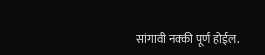सांगावी नक्की पूर्ण होईल.